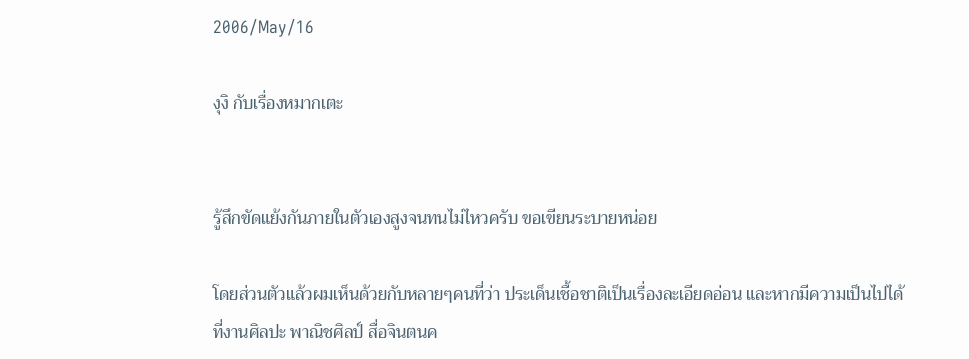2006/May/16

งุงิ กับเรื่องหมากเตะ


รู้สึกขัดแย้งกันภายในตัวเองสูงจนทนไม่ไหวครับ ขอเขียนระบายหน่อย

โดยส่วนตัวแล้วผมเห็นด้วยกับหลายๆคนที่ว่า ประเด็นเชื้อชาติเป็นเรื่องละเอียดอ่อน และหากมีความเป็นไปได้ที่งานศิลปะ พาณิชศิลป์ สื่อจินตนค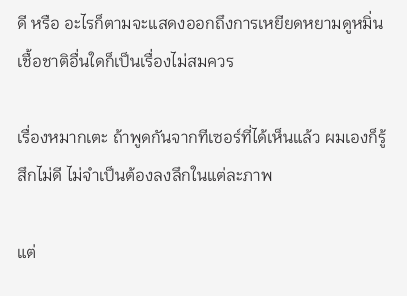ดี หรือ อะไรก็ตามจะแสดงออกถึงการเหยียดหยามดูหมิ่นเชื้อชาติอื่นใดก็เป็นเรื่องไม่สมควร

เรื่องหมากเตะ ถ้าพูดกันจากทีเซอร์ที่ได้เห็นแล้ว ผมเองก็รู้สึกไม่ดี ไม่จำเป็นต้องลงลึกในแต่ละภาพ

แต่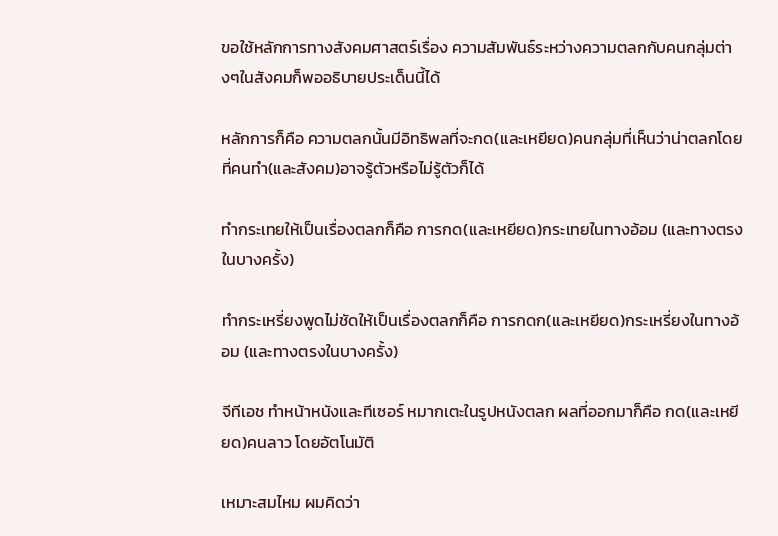ขอใช้หลักการทางสังคมศาสตร์เรื่อง ความสัมพันธ์ระหว่างความตลกกับคนกลุ่มต่างๆในสังคมก็พออธิบายประเด็นนี้ได้

หลักการก็คือ ความตลกนั้นมีอิทธิพลที่จะกด(และเหยียด)คนกลุ่มที่เห็นว่าน่าตลกโดยที่คนทำ(และสังคม)อาจรู้ตัวหรือไม่รู้ตัวก็ได้

ทำกระเทยให้เป็นเรื่องตลกก็คือ การกด(และเหยียด)กระเทยในทางอ้อม (และทางตรงในบางครั้ง)

ทำกระเหรี่ยงพูดไม่ชัดให้เป็นเรื่องตลกก็คือ การกดก(และเหยียด)กระเหรี่ยงในทางอ้อม (และทางตรงในบางครั้ง)

จีทีเอช ทำหน้าหนังและทีเซอร์ หมากเตะในรูปหนังตลก ผลที่ออกมาก็คือ กด(และเหยียด)คนลาว โดยอัตโนมัติ

เหมาะสมไหม ผมคิดว่า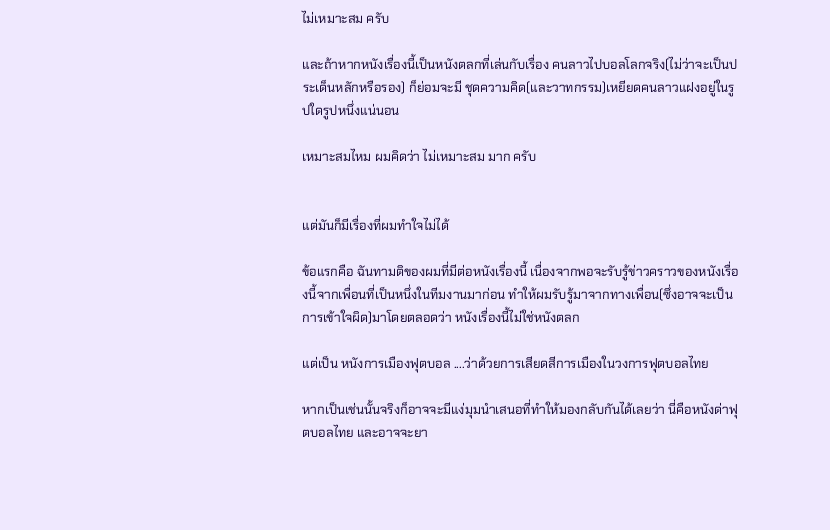ไม่เหมาะสม ครับ

และถ้าหากหนังเรื่องนี้เป็นหนังตลกที่เล่นกับเรื่อง คนลาวไปบอลโลกจริง(ไม่ว่าจะเป็นประเด็นหลักหรือรอง) ก็ย่อมจะมี ชุดความคิด(และวาทกรรม)เหยียดคนลาวแฝงอยู่ในรูปใดรูปหนึ่งแน่นอน

เหมาะสมไหม ผมคิดว่า ไม่เหมาะสม มาก ครับ


แต่มันก็มีเรื่องที่ผมทำใจไม่ได้

ข้อแรกคือ ฉันทามติของผมที่มีต่อหนังเรื่องนี้ เนื่องจากพอจะรับรู้ข่าวคราวของหนังเรื่องนี้จากเพื่อนที่เป็นหนึ่งในทีมงานมาก่อน ทำให้ผมรับรู้มาจากทางเพื่อน(ซึ่งอาจจะเป็นการเข้าใจผิด)มาโดยตลอดว่า หนังเรื่องนี้ไม่ใช่หนังตลก

แต่เป็น หนังการเมืองฟุตบอล ....ว่าด้วยการเสียดสีการเมืองในวงการฟุตบอลไทย

หากเป็นเช่นนั้นจริงก็อาจจะมีแง่มุมนำเสนอที่ทำให้มองกลับกันได้เลยว่า นี่คือหนังด่าฟุตบอลไทย และอาจจะยา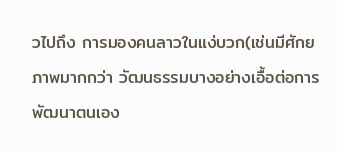วไปถึง การมองคนลาวในแง่บวก(เช่นมีศักยภาพมากกว่า วัฒนธรรมบางอย่างเอื้อต่อการพัฒนาตนเอง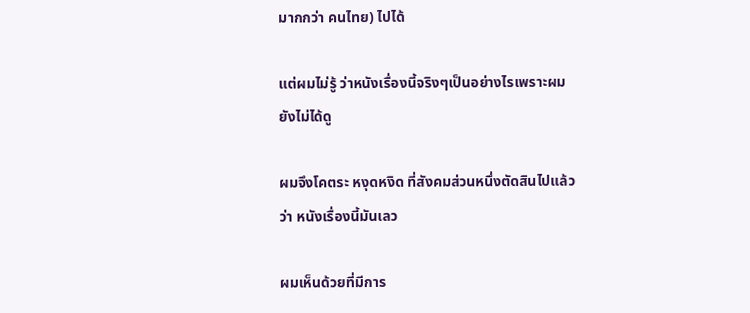มากกว่า คนไทย) ไปได้

แต่ผมไม่รู้ ว่าหนังเรื่องนี้จริงๆเป็นอย่างไรเพราะผมยังไม่ได้ดู

ผมจึงโคตระ หงุดหงิด ที่สังคมส่วนหนึ่งตัดสินไปแล้วว่า หนังเรื่องนี้มันเลว

ผมเห็นด้วยที่มีการ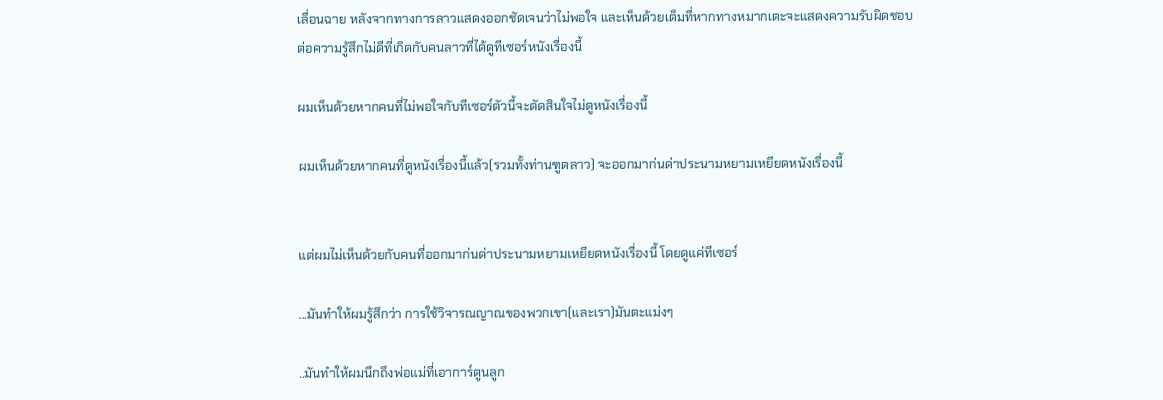เลื่อนฉาย หลังจากทางการลาวแสดงออกชัดเจนว่าไม่พอใจ และเห็นด้วยเต็มที่หากทางหมากเตะจะแสดงความรับผิดชอบต่อความรู้สึกไม่ดีที่เกิดกับคนลาวที่ได้ดูทีเซอร์หนังเรื่องนี้

ผมเห็นด้วยหากคนที่ไม่พอใจกับทีเซอร์ตัวนี้จะตัดสินใจไม่ดูหนังเรื่องนี้

ผมเห็นด้วยหากคนที่ดูหนังเรื่องนี้แล้ว(รวมทั้งท่านฑูตลาว) จะออกมาก่นด่าประนามหยามเหยียดหนังเรื่องนี้


แต่ผมไม่เห็นด้วยกับคนที่ออกมาก่นด่าประนามหยามเหยียดหนังเรื่องนี้ โดยดูแค่ทีเซอร์

...มันทำให้ผมรู้สึกว่า การใช้วิจารณญาณของพวกเขา(และเรา)มันตะแม่งๆ

..มันทำให้ผมนึกถึงพ่อแม่ที่เอาการ์ตูนลูก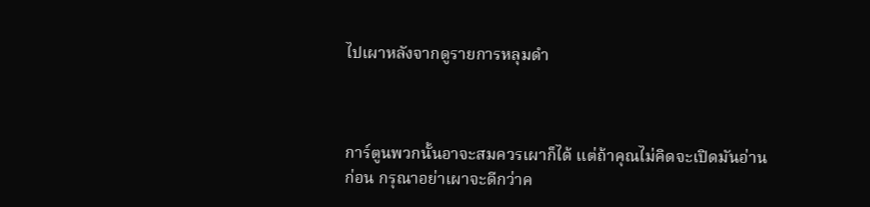ไปเผาหลังจากดูรายการหลุมดำ



การ์ตูนพวกนั้นอาจะสมควรเผาก็ได้ แต่ถ้าคุณไม่คิดจะเปิดมันอ่านก่อน กรุณาอย่าเผาจะดีกว่าค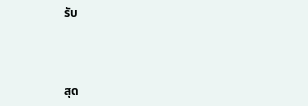รับ



สุด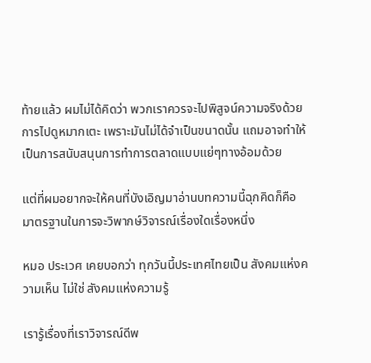ท้ายแล้ว ผมไม่ได้คิดว่า พวกเราควรจะไปพิสูจน์ความจริงด้วยการไปดูหมากเตะ เพราะมันไม่ได้จำเป็นขนาดนั้น แถมอาจทำให้เป็นการสนับสนุนการทำการตลาดแบบแย่ๆทางอ้อมด้วย

แต่ที่ผมอยากจะให้คนที่บังเอิญมาอ่านบทความนี้ฉุกคิดก็คือ มาตรฐานในการจะวิพากษ์วิจารณ์เรื่องใดเรื่องหนึ่ง

หมอ ประเวศ เคยบอกว่า ทุกวันนี้ประเทศไทยเป็น สังคมแห่งความเห็น ไม่ใช่ สังคมแห่งความรู้

เรารู้เรื่องที่เราวิจารณ์ดีพ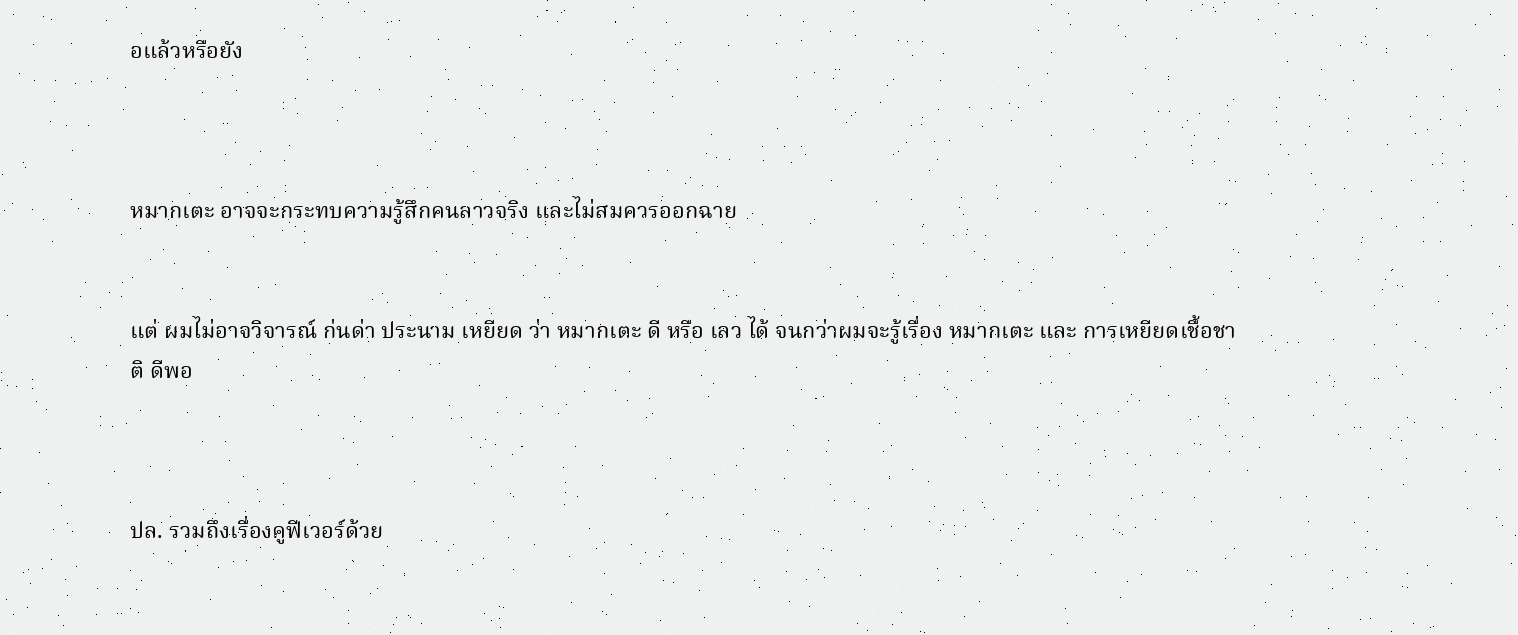อแล้วหรือยัง



หมากเตะ อาจจะกระทบความรู้สึกคนลาวจริง และไม่สมควรออกฉาย


แต่ ผมไม่อาจวิจารณ์ ก่นด่า ประนาม เหยียด ว่า หมากเตะ ดี หรือ เลว ได้ จนกว่าผมจะรู้เรื่อง หมากเตะ และ การเหยียดเชื้อชาติ ดีพอ



ปล. รวมถึงเรื่องคูฟีเวอร์ด้วย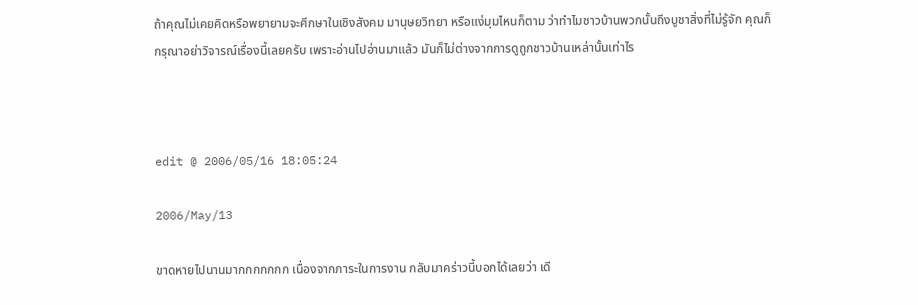ถ้าคุณไม่เคยคิดหรือพยายามจะศึกษาในเชิงสังคม มานุษยวิทยา หรือแง่มุมไหนก็ตาม ว่าทำไมชาวบ้านพวกนั้นถึงบูชาสิ่งที่ไม่รู้จัก คุณก็กรุณาอย่าวิจารณ์เรื่องนี้เลยครับ เพราะอ่านไปอ่านมาแล้ว มันก็ไม่ต่างจากการดูถูกชาวบ้านเหล่านั้นเท่าไร



edit @ 2006/05/16 18:05:24

2006/May/13

ขาดหายไปนานมากกกกกกก เนื่องจากภาระในการงาน กลับมาคร่าวนี้บอกได้เลยว่า เดี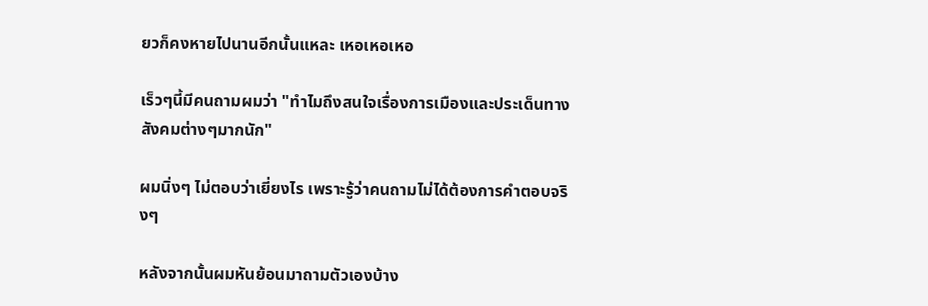ยวก็คงหายไปนานอีกนั้นแหละ เหอเหอเหอ

เร็วๆนี้มีคนถามผมว่า "ทำไมถึงสนใจเรื่องการเมืองและประเด็นทางสังคมต่างๆมากนัก"

ผมนิ่งๆ ไม่ตอบว่าเยี่ยงไร เพราะรู้ว่าคนถามไม่ได้ต้องการคำตอบจริงๆ

หลังจากนั้นผมหันย้อนมาถามตัวเองบ้าง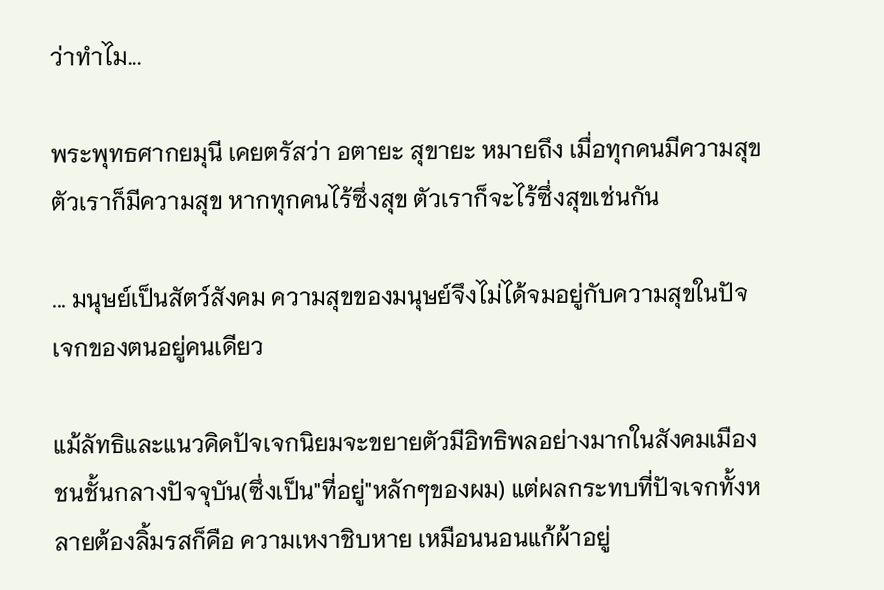ว่าทำไม...

พระพุทธศากยมุนี เคยตรัสว่า อตายะ สุขายะ หมายถึง เมื่อทุกคนมีความสุข ตัวเราก็มีความสุข หากทุกคนไร้ซึ่งสุข ตัวเราก็จะไร้ซึ่งสุขเช่นกัน

... มนุษย์เป็นสัตว์สังคม ความสุขของมนุษย์จึงไม่ได้จมอยู่กับความสุขในปัจเจกของตนอยู่คนเดียว

แม้ลัทธิและแนวคิดปัจเจกนิยมจะขยายตัวมีอิทธิพลอย่างมากในสังคมเมืองชนชั้นกลางปัจจุบัน(ซึ่งเป็น"ที่อยู่"หลักๆของผม) แต่ผลกระทบที่ปัจเจกทั้งหลายต้องลิ้มรสก็คือ ความเหงาชิบหาย เหมือนนอนแก้ผ้าอยู่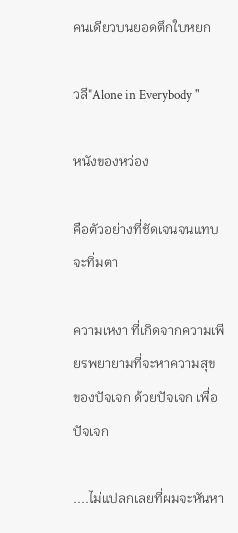คนเดียวบนยอดตึกใบหยก

วลี"Alone in Everybody "

หนังของหว่อง

คือตัวอย่างที่ชัดเจนจนแทบจะทิ่มตา

ความเหงา ที่เกิดจากความเพียรพยายามที่จะหาความสุข ของปัจเจก ด้วยปัจเจก เพื่อปัจเจก

....ไม่แปลกเลยที่ผมจะหันหา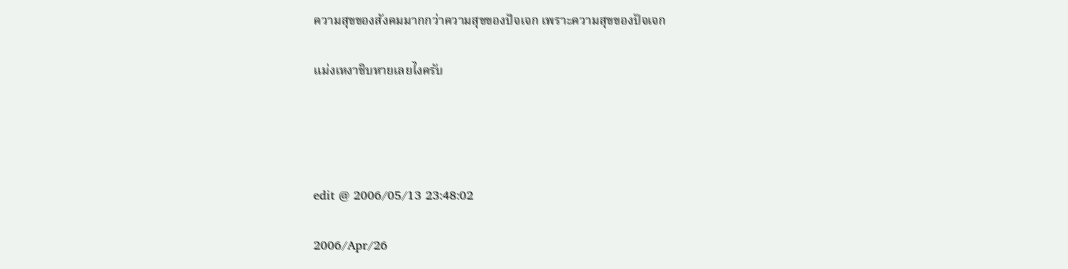ความสุขของสังคมมากกว่าความสุขของปัจเจก เพราะความสุขของปัจเจก

แม่งเหงาชิบหายเลยไงครับ




edit @ 2006/05/13 23:48:02

2006/Apr/26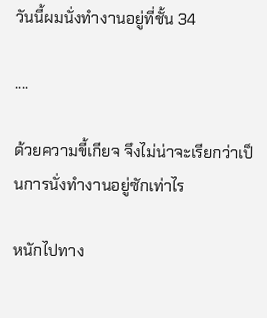วันนี้ผมนั่งทำงานอยู่ที่ชั้น 34

....

ด้วยความขี้เกียจ จึงไม่น่าจะเรียกว่าเป็นการนั่งทำงานอยู่ซักเท่าไร

หนักไปทาง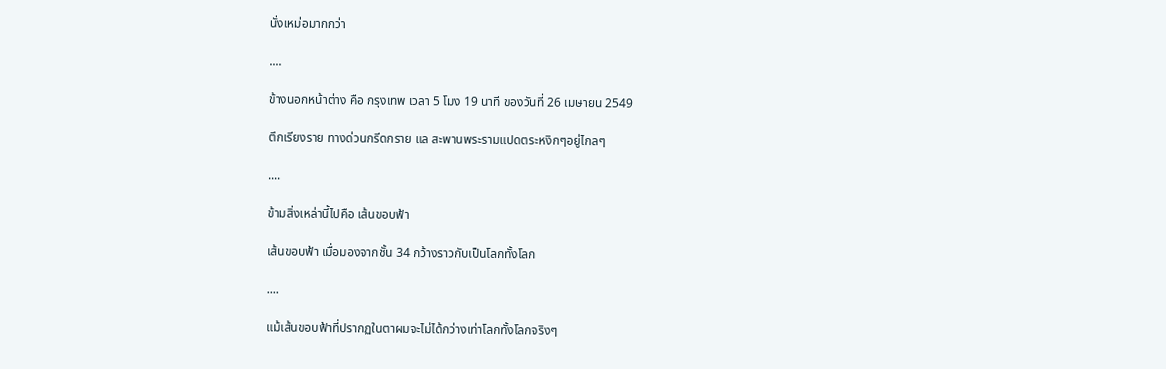นั่งเหม่อมากกว่า

....

ข้างนอกหน้าต่าง คือ กรุงเทพ เวลา 5 โมง 19 นาที ของวันที่ 26 เมษายน 2549

ตึกเรียงราย ทางด่วนกรีดกราย แล สะพานพระรามแปดตระหงิกๆอยู่ไกลๆ

....

ข้ามสิ่งเหล่านี้ไปคือ เส้นขอบฟ้า

เส้นขอบฟ้า เมื่อมองจากชั้น 34 กว้างราวกับเป็นโลกทั้งโลก

....

แม้เส้นขอบฟ้าที่ปรากฏในตาผมจะไม่ได้กว่างเท่าโลกทั้งโลกจริงๆ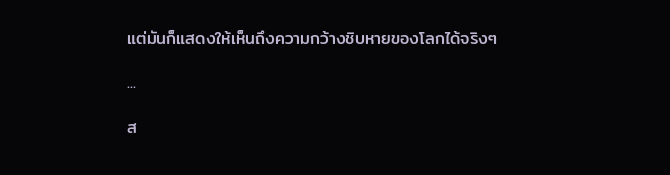แต่มันก็แสดงให้เห็นถึงความกว้างชิบหายของโลกได้จริงๆ

...

ส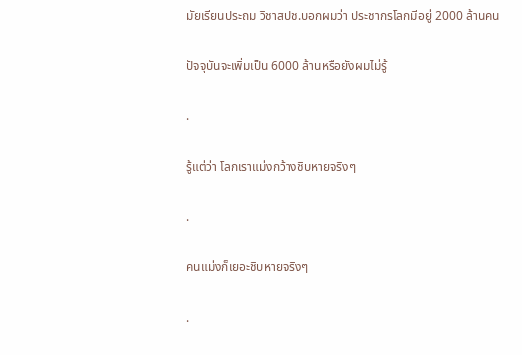มัยเรียนประถม วิชาสปช.บอกผมว่า ประชากรโลกมีอยู่ 2000 ล้านคน

ปัจจุบันจะเพิ่มเป็น 6000 ล้านหรือยังผมไม่รู้

.

รู้แต่ว่า โลกเราแม่งกว้างชิบหายจริงๆ

.

คนแม่งก็เยอะชิบหายจริงๆ

.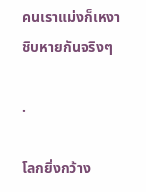คนเราแม่งก็เหงาชิบหายกันจริงๆ

.

โลกยิ่งกว้าง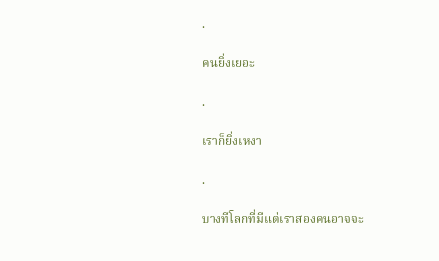.

คนยิ่งเยอะ

.

เราก็ยิ่งเหงา

.

บางทีโลกที่มีแต่เราสองคนอาจจะ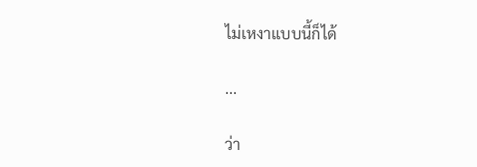ไม่เหงาแบบนี้ก็ได้

...

ว่า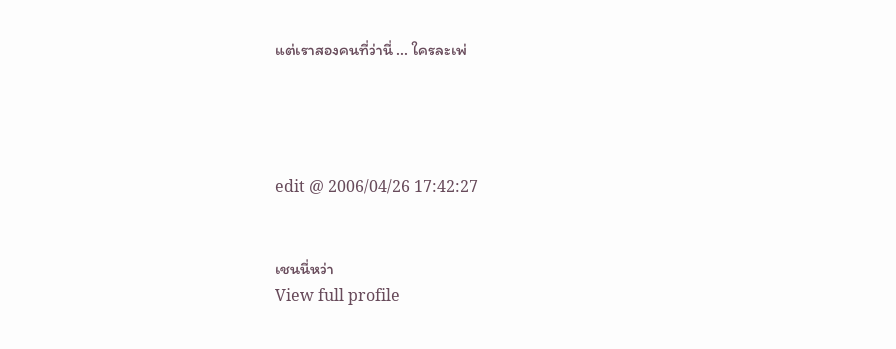แต่เราสองคนที่ว่านี่ ... ใครละเพ่




edit @ 2006/04/26 17:42:27


เชนนี่หว่า
View full profile